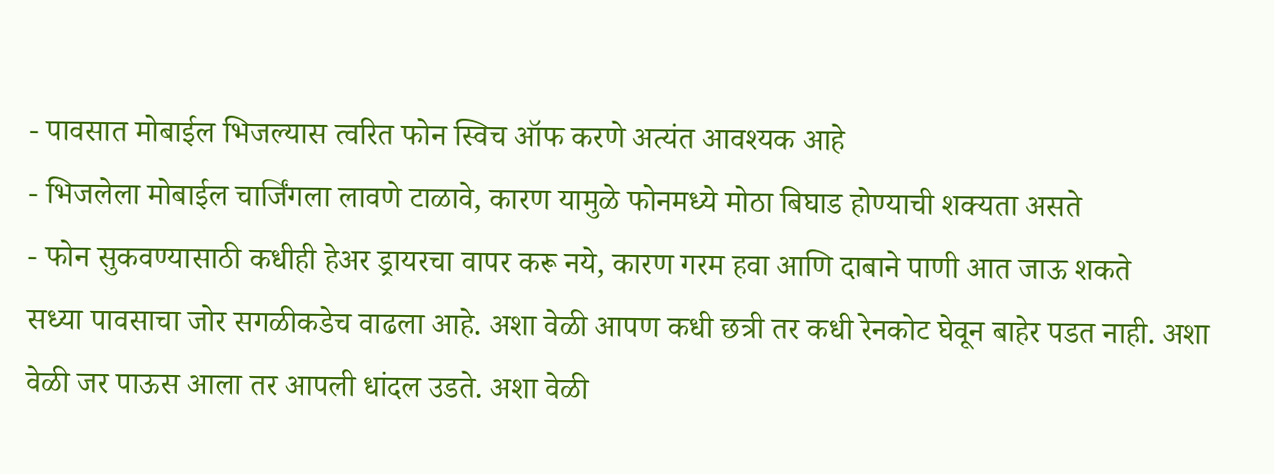- पावसात मोबाईल भिजल्यास त्वरित फोन स्विच ऑफ करणे अत्यंत आवश्यक आहे
- भिजलेला मोबाईल चार्जिंगला लावणे टाळावे, कारण यामुळे फोनमध्ये मोठा बिघाड होण्याची शक्यता असते
- फोन सुकवण्यासाठी कधीही हेअर ड्रायरचा वापर करू नये, कारण गरम हवा आणि दाबाने पाणी आत जाऊ शकते
सध्या पावसाचा जोर सगळीकडेच वाढला आहे. अशा वेळी आपण कधी छत्री तर कधी रेनकोट घेवून बाहेर पडत नाही. अशा वेळी जर पाऊस आला तर आपली धांदल उडते. अशा वेळी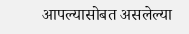आपल्यासोबत असलेल्या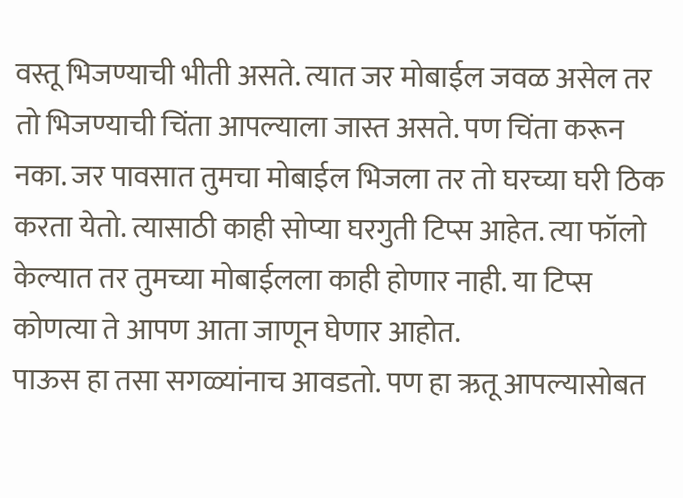वस्तू भिजण्याची भीती असते. त्यात जर मोबाईल जवळ असेल तर तो भिजण्याची चिंता आपल्याला जास्त असते. पण चिंता करून नका. जर पावसात तुमचा मोबाईल भिजला तर तो घरच्या घरी ठिक करता येतो. त्यासाठी काही सोप्या घरगुती टिप्स आहेत. त्या फॉलो केल्यात तर तुमच्या मोबाईलला काही होणार नाही. या टिप्स कोणत्या ते आपण आता जाणून घेणार आहोत.
पाऊस हा तसा सगळ्यांनाच आवडतो. पण हा ऋतू आपल्यासोबत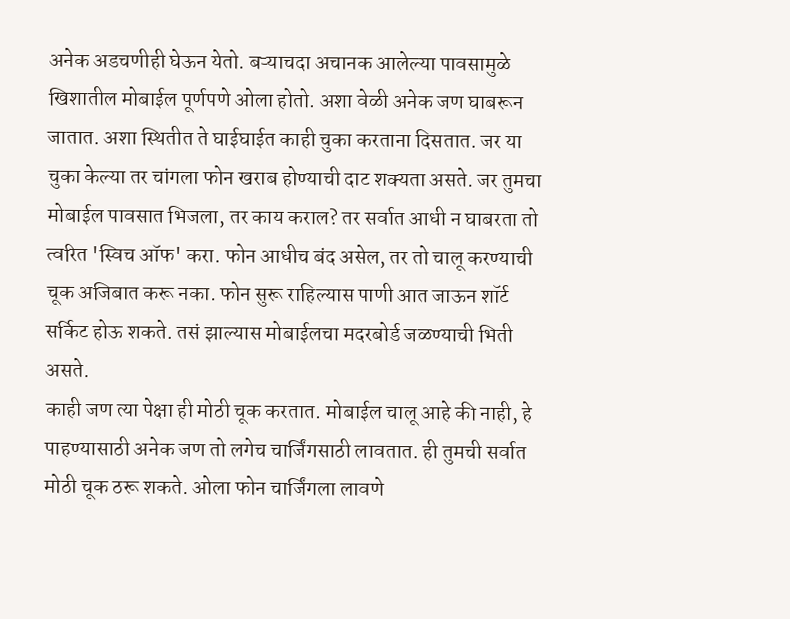अनेक अडचणीही घेऊन येतो. बऱ्याचदा अचानक आलेल्या पावसामुळे खिशातील मोबाईल पूर्णपणे ओला होतो. अशा वेळी अनेक जण घाबरून जातात. अशा स्थितीत ते घाईघाईत काही चुका करताना दिसतात. जर या चुका केल्या तर चांगला फोन खराब होण्याची दाट शक्यता असते. जर तुमचा मोबाईल पावसात भिजला, तर काय कराल? तर सर्वात आधी न घाबरता तो त्वरित 'स्विच ऑफ' करा. फोन आधीच बंद असेल, तर तो चालू करण्याची चूक अजिबात करू नका. फोन सुरू राहिल्यास पाणी आत जाऊन शॉर्ट सर्किट होऊ शकते. तसं झाल्यास मोबाईलचा मदरबोर्ड जळण्याची भिती असते.
काही जण त्या पेक्षा ही मोठी चूक करतात. मोबाईल चालू आहे की नाही, हे पाहण्यासाठी अनेक जण तो लगेच चार्जिंगसाठी लावतात. ही तुमची सर्वात मोठी चूक ठरू शकते. ओला फोन चार्जिंगला लावणे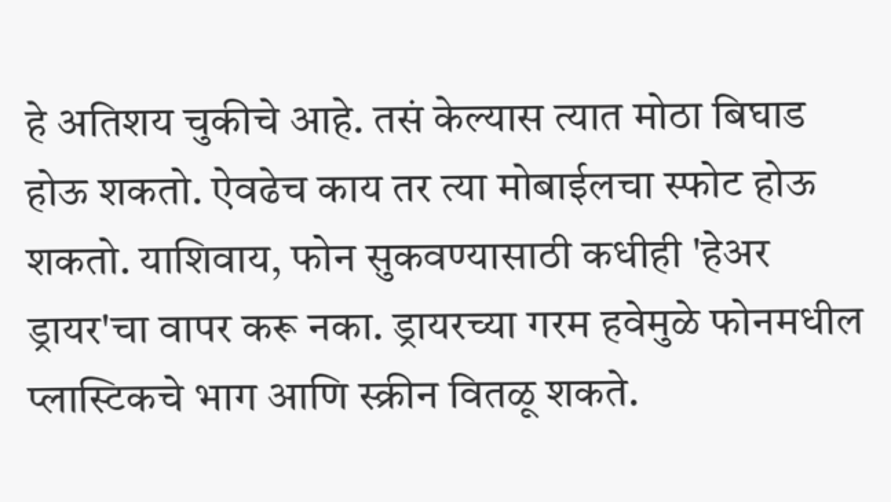हे अतिशय चुकीचे आहे. तसं केल्यास त्यात मोठा बिघाड होऊ शकतो. ऐवढेच काय तर त्या मोबाईलचा स्फोट होऊ शकतो. याशिवाय, फोन सुकवण्यासाठी कधीही 'हेअर ड्रायर'चा वापर करू नका. ड्रायरच्या गरम हवेमुळे फोनमधील प्लास्टिकचे भाग आणि स्क्रीन वितळू शकते.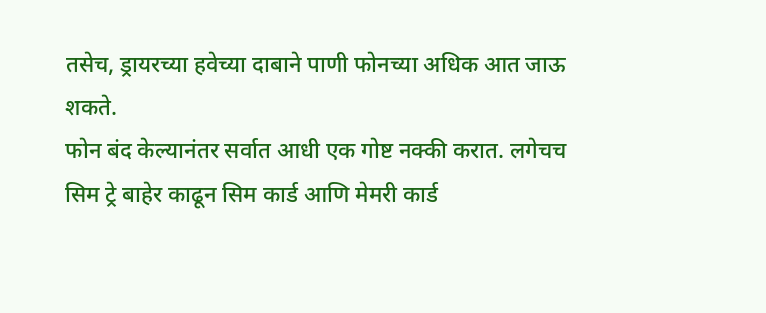तसेच, ड्रायरच्या हवेच्या दाबाने पाणी फोनच्या अधिक आत जाऊ शकते.
फोन बंद केल्यानंतर सर्वात आधी एक गोष्ट नक्की करात. लगेचच सिम ट्रे बाहेर काढून सिम कार्ड आणि मेमरी कार्ड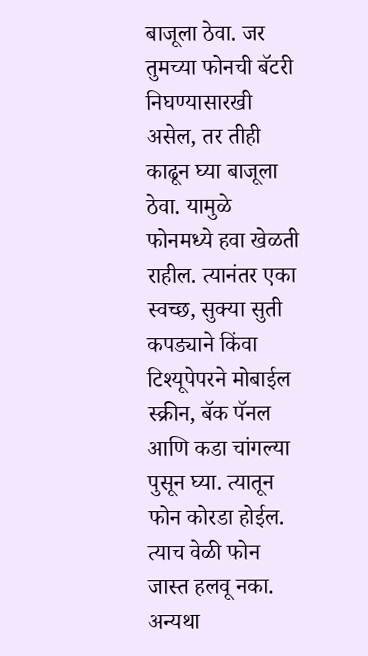बाजूला ठेवा. जर तुमच्या फोनची बॅटरी निघण्यासारखी असेल, तर तीही काढून घ्या बाजूला ठेवा. यामुळे फोनमध्ये हवा खेळती राहील. त्यानंतर एका स्वच्छ, सुक्या सुती कपड्याने किंवा टिश्यूपेपरने मोबाईल स्क्रीन, बॅक पॅनल आणि कडा चांगल्या पुसून घ्या. त्यातून फोन कोरडा होईल. त्याच वेळी फोन जास्त हलवू नका. अन्यथा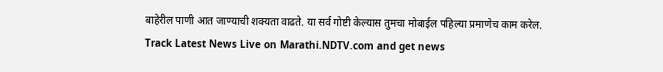बाहेरील पाणी आत जाण्याची शक्यता वाढते. या सर्व गोष्टी केल्यास तुमचा मोबाईल पहिल्या प्रमाणेच काम करेल.
Track Latest News Live on Marathi.NDTV.com and get news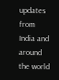updates from India and around the world